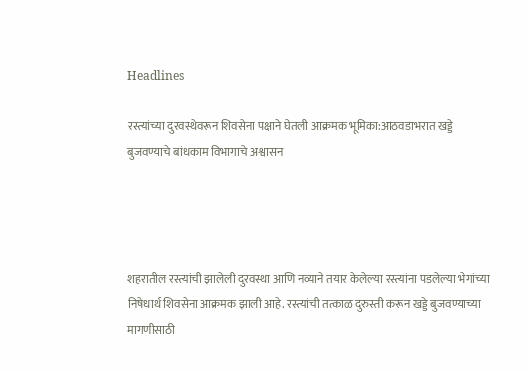Headlines

रस्त्यांच्या दुरवस्थेवरून शिवसेना पक्षाने घेतली आक्रमक भूमिका:आठवडाभरात खड्डे बुजवण्याचे बांधकाम विभागाचे अश्वासन




शहरातील रस्त्यांची झालेली दुरवस्था आणि नव्याने तयार केलेल्या रस्त्यांना पडलेल्या भेगांच्या निषेधार्थ शिवसेना आक्रमक झाली आहे. रस्त्यांची तत्काळ दुरुस्ती करून खड्डे बुजवण्याच्या मागणीसाठी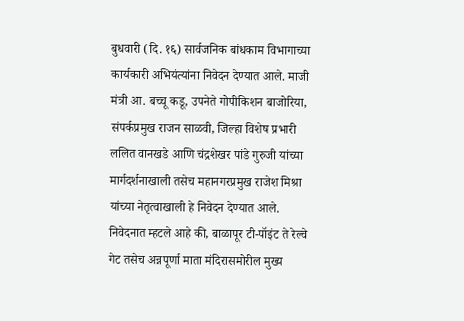बुधवारी (दि. १६) सार्वजनिक बांधकाम विभागाच्या कार्यकारी अभियंत्यांना निवेदन देण्यात आले. माजी मंत्री आ. बच्चू कडू, उपनेते गोपीकिशन बाजोरिया, संपर्कप्रमुख राजन साळवी, जिल्हा विशेष प्रभारी ललित वानखडे आणि चंद्रशेखर पांडे गुरुजी यांच्या मार्गदर्शनाखाली तसेच महानगरप्रमुख राजेश मिश्रा यांच्या नेतृत्वाखाली हे निवेदन देण्यात आले. निवेदनात म्हटले आहे की, बाळापूर टी-पॉइंट ते रेल्वे गेट तसेच अन्नपूर्णा माता मंदिरासमोरील मुख्य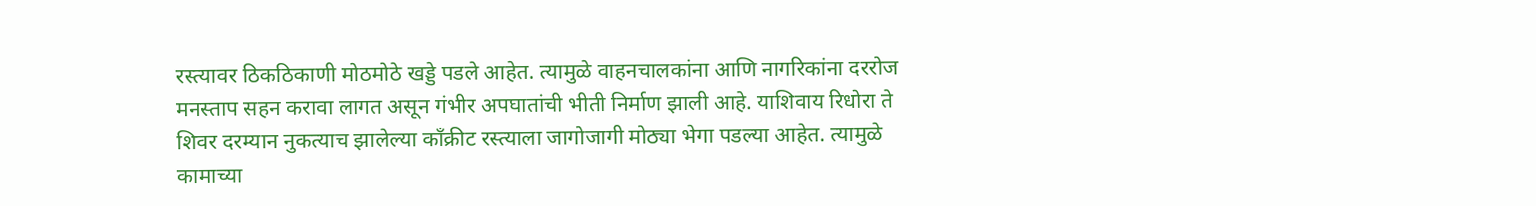रस्त्यावर ठिकठिकाणी मोठमोठे खड्डे पडले आहेत. त्यामुळे वाहनचालकांना आणि नागरिकांना दररोज मनस्ताप सहन करावा लागत असून गंभीर अपघातांची भीती निर्माण झाली आहे. याशिवाय रिधोरा ते शिवर दरम्यान नुकत्याच झालेल्या काँक्रीट रस्त्याला जागोजागी मोठ्या भेगा पडल्या आहेत. त्यामुळे कामाच्या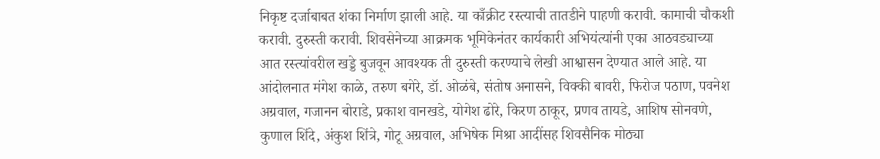निकृष्ट दर्जाबाबत शंका निर्माण झाली आहे. या काँक्रीट रस्त्याची तातडीने पाहणी करावी. कामाची चौकशी करावी. दुरुस्ती करावी. शिवसेनेच्या आक्रमक भूमिकेनंतर कार्यकारी अभियंत्यांनी एका आठवड्याच्या आत रस्त्यांवरील खड्डे बुजवून आवश्यक ती दुरुस्ती करण्याचे लेखी आश्वासन देण्यात आले आहे. या आंदोलनात मंगेश काळे, तरुण बगेरे, डॉ. ओळंबे, संतोष अनासने, विक्की बावरी, फिरोज पठाण, पवनेश अग्रवाल, गजानन बोराडे, प्रकाश वानखडे, योगेश ढोरे, किरण ठाकूर, प्रणव तायडे, आशिष सोनवणे, कुणाल शिंदे, अंकुश शिंत्रे, गोटू अग्रवाल, अभिषेक मिश्रा आदींसह शिवसैनिक मोठ्या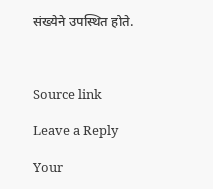संख्येने उपस्थित होते.



Source link

Leave a Reply

Your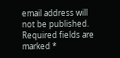email address will not be published. Required fields are marked *